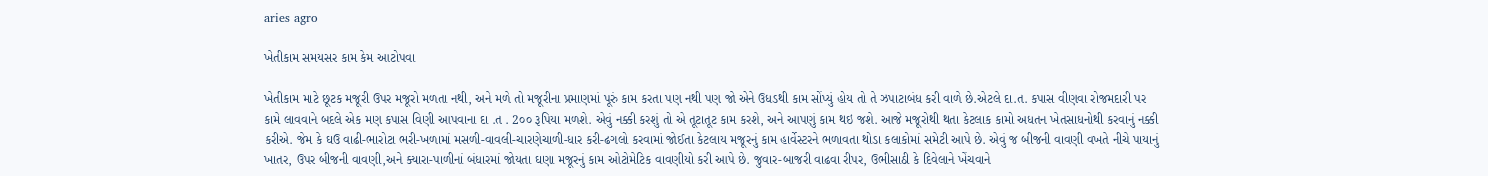aries agro

ખેતીકામ સમયસર કામ કેમ આટોપવા

ખેતીકામ માટે છૂટક મજૂરી ઉપર મજૂરો મળતા નથી, અને મળે તો મજૂરીના પ્રમાણમાં પૂરું કામ કરતા પણ નથી પણ જો એને ઉધડથી કામ સોંપ્યું હોય તો તે ઝપાટાબંધ કરી વાળે છે.એટલે દા.ત. કપાસ વીણવા રોજમદારી પર કામે લાવવાને બદલે એક મણ કપાસ વિણી આપવાના દા .ત . 2૦૦ રૂપિયા મળશે. એવું નક્કી કરશું તો એ તૂટાતૂટ કામ કરશે, અને આપણું કામ થઇ જશે. આજે મજૂરોથી થતા કેટલાક કામો અધતન ખેતસાધનોથી કરવાનું નક્કી કરીએ. જેમ કે ઘઉ વાઢી-ભારોટા ભરી-ખળામાં મસળી-વાવલી-ચારણેચાળી-ધાર કરી-ઢગલો કરવામાં જોઈતા કેટલાય મજૂરનું કામ હાર્વેસ્ટરને ભળાવતા થોડા કલાકોમાં સમેટી આપે છે. એવું જ બીજની વાવણી વખતે નીચે પાયાનું ખાતર, ઉપર બીજની વાવણી,અને ક્યારા-પાળીનાં બંધારમાં જોયતા ઘણા મજૂરનું કામ ઓટોમેટિક વાવણીયો કરી આપે છે. જુવાર-બાજરી વાઢવા રીપર, ઉભીસાઠી કે દિવેલાને ખેંચવાને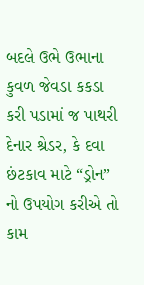બદલે ઉભે ઉભાના કુવળ જેવડા કકડા કરી પડામાં જ પાથરી દેનાર શ્રેડર, કે દવા છંટકાવ માટે “ડ્રોન” નો ઉપયોગ કરીએ તો કામ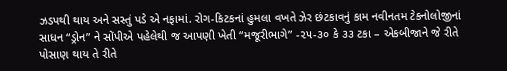ઝડપથી થાય અને સસ્તું પડે એ નફામાં. રોગ-કિટકનાં હુમલા વખતે ઝેર છંટકાવનું કામ નવીનતમ ટેકનોલોજીનાં સાધન “ડ્રોન” ને સોંપીએ પહેલેથી જ આપણી ખેતી “મજૂરીભાગે” -૨૫-૩૦ કે ૩૩ ટકા – એકબીજાને જે રીતે પોસાણ થાય તે રીતે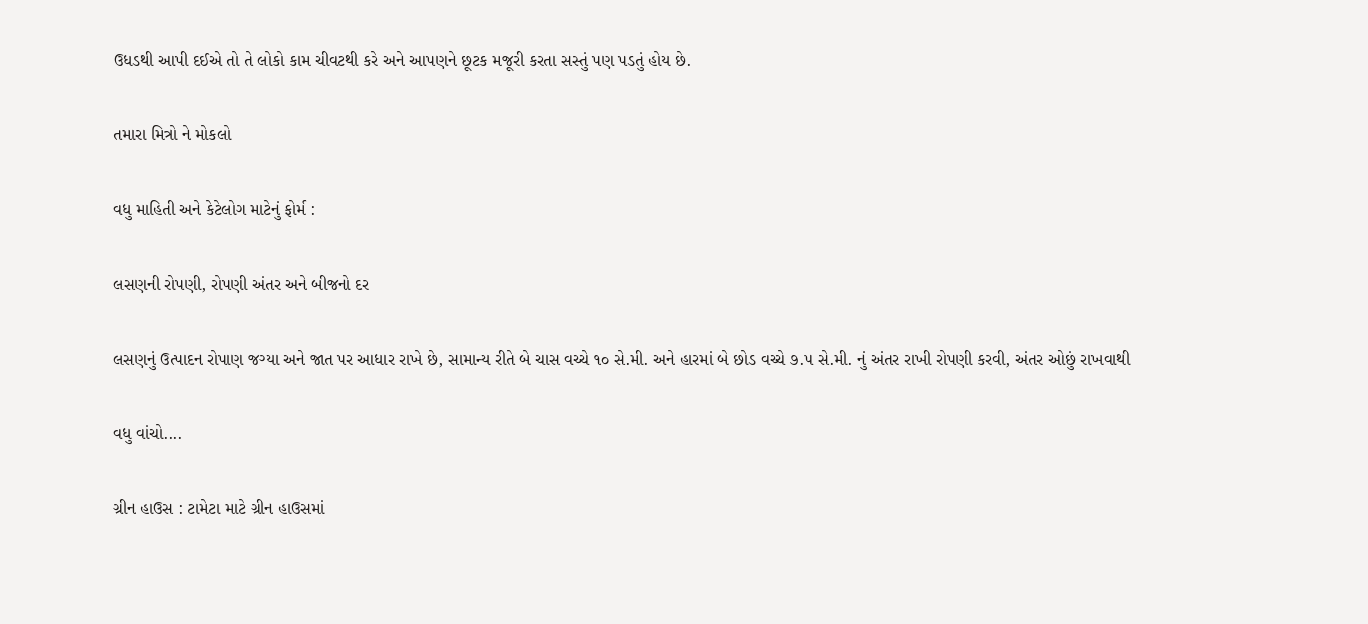ઉધડથી આપી દઈએ તો તે લોકો કામ ચીવટથી કરે અને આપણને છૂટક મજૂરી કરતા સસ્તું પણ પડતું હોય છે.

તમારા મિત્રો ને મોકલો

વધુ માહિતી અને કેટેલોગ માટેનું ફોર્મ :

લસણની રોપણી, રોપણી અંતર અને બીજનો દર

લસણનું ઉત્પાદન રોપાણ જગ્યા અને જાત પર આધાર રાખે છે, સામાન્ય રીતે બે ચાસ વચ્ચે ૧૦ સે.મી. અને હારમાં બે છોડ વચ્ચે ૭.૫ સે.મી. નું અંતર રાખી રોપણી કરવી, અંતર ઓછું રાખવાથી

વધુ વાંચો....

ગ્રીન હાઉસ : ટામેટા માટે ગ્રીન હાઉસમાં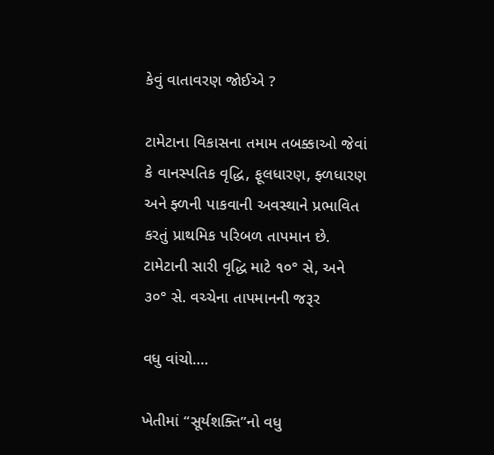કેવું વાતાવરણ જોઈએ ?

ટામેટાના વિકાસના તમામ તબક્કાઓ જેવાં કે વાનસ્પતિક વૃદ્ધિ, ફૂલધારણ, ફ્ળધારણ અને ફ્ળની પાકવાની અવસ્થાને પ્રભાવિત કરતું પ્રાથમિક પરિબળ તાપમાન છે. ટામેટાની સારી વૃદ્ધિ માટે ૧૦° સે, અને ૩૦° સે. વચ્ચેના તાપમાનની જરૂર

વધુ વાંચો....

ખેતીમાં “સૂર્યશક્તિ”નો વધુ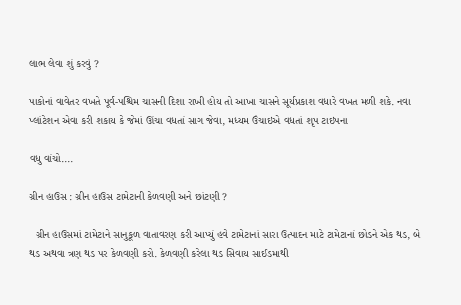લાભ લેવા શું કરવું ?

પાકોનાં વાવેતર વખતે પૂર્વ-પશ્ચિમ ચાસની દિશા રાખી હોય તો આખા ચાસને સૂર્યપ્રકાશ વધારે વખત મળી શકે. નવા પ્લાંટેશન એવા કરી શકાય કે જેમાં ઊંચા વધતાં સાગ જેવા, મધ્યમ ઉંચાઇએ વધતાં શૃપ ટાઇપના

વધુ વાંચો....

ગ્રીન હાઉસ : ગ્રીન હાઉસ ટામેટાની કેળવણી અને છાંટણી ?

  ગ્રીન હાઉસમાં ટામેટાને સાનુકૂળ વાતાવરણ કરી આપ્યું હવે ટામેટાનાં સારા ઉત્પાદન માટે ટામેટાનાં છોડને એક થડ, બે થડ અથવા ત્રણ થડ પર કેળવણી કરો. કેળવણી કરેલા થડ સિવાય સાઈડમાથી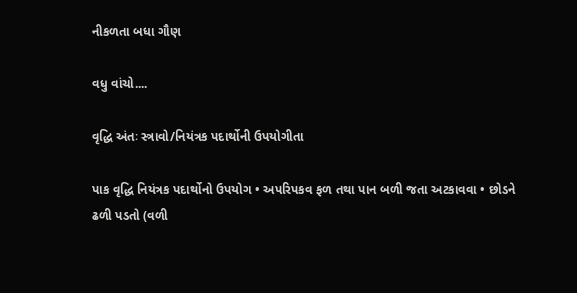નીકળતા બધા ગૌણ

વધુ વાંચો....

વૃદ્ધિ અંતઃ સ્ત્રાવો/નિયંત્રક પદાર્થોની ઉપયોગીતા

પાક વૃદ્ધિ નિયંત્રક પદાર્થોનો ઉપયોગ • અપરિપકવ ફળ તથા પાન બળી જતા અટકાવવા • છોડને ઢળી પડતો (વળી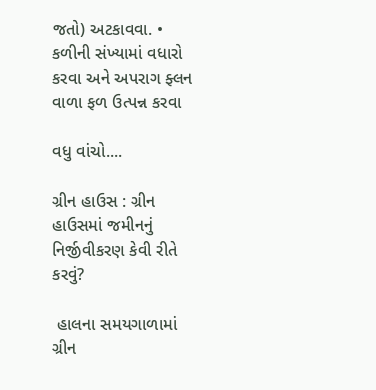જતો) અટકાવવા. • કળીની સંખ્યામાં વધારો કરવા અને અપરાગ ફ્લન વાળા ફળ ઉત્પન્ન કરવા

વધુ વાંચો....

ગ્રીન હાઉસ : ગ્રીન હાઉસમાં જમીનનું નિર્જીવીકરણ કેવી રીતે કરવું?

 હાલના સમયગાળામાં ગ્રીન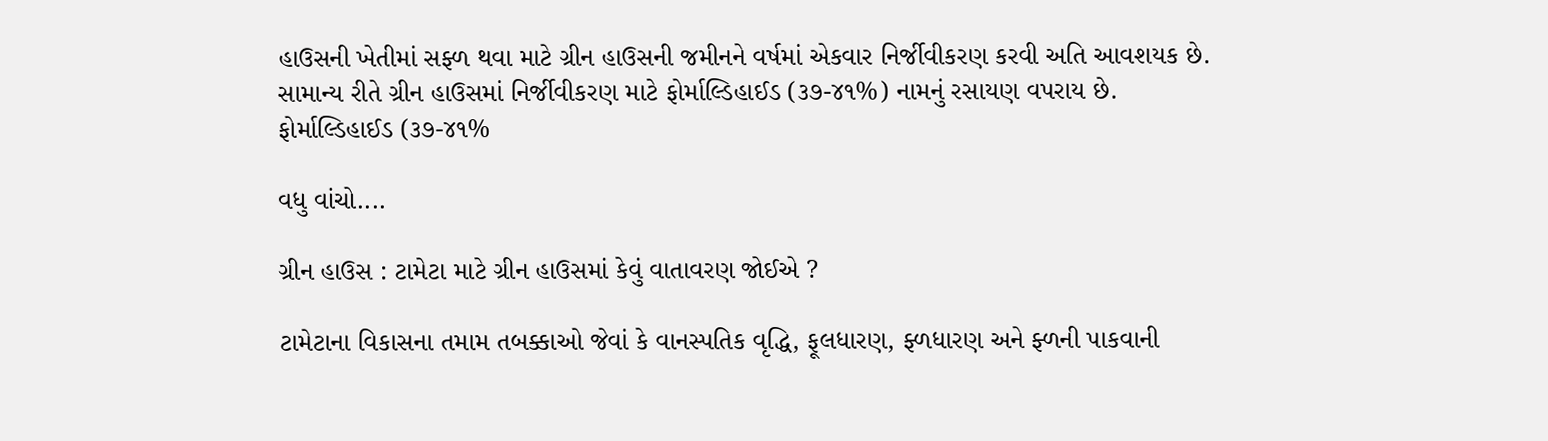હાઉસની ખેતીમાં સફ્ળ થવા માટે ગ્રીન હાઉસની જમીનને વર્ષમાં એકવાર નિર્જીવીકરણ કરવી અતિ આવશયક છે. સામાન્ય રીતે ગ્રીન હાઉસમાં નિર્જીવીકરણ માટે ફોર્માલ્ડિહાઈડ (૩૭-૪૧%) નામનું રસાયણ વપરાય છે. ફોર્માલ્ડિહાઈડ (૩૭-૪૧%

વધુ વાંચો....

ગ્રીન હાઉસ : ટામેટા માટે ગ્રીન હાઉસમાં કેવું વાતાવરણ જોઈએ ?

ટામેટાના વિકાસના તમામ તબક્કાઓ જેવાં કે વાનસ્પતિક વૃદ્ધિ, ફૂલધારણ, ફ્ળધારણ અને ફ્ળની પાકવાની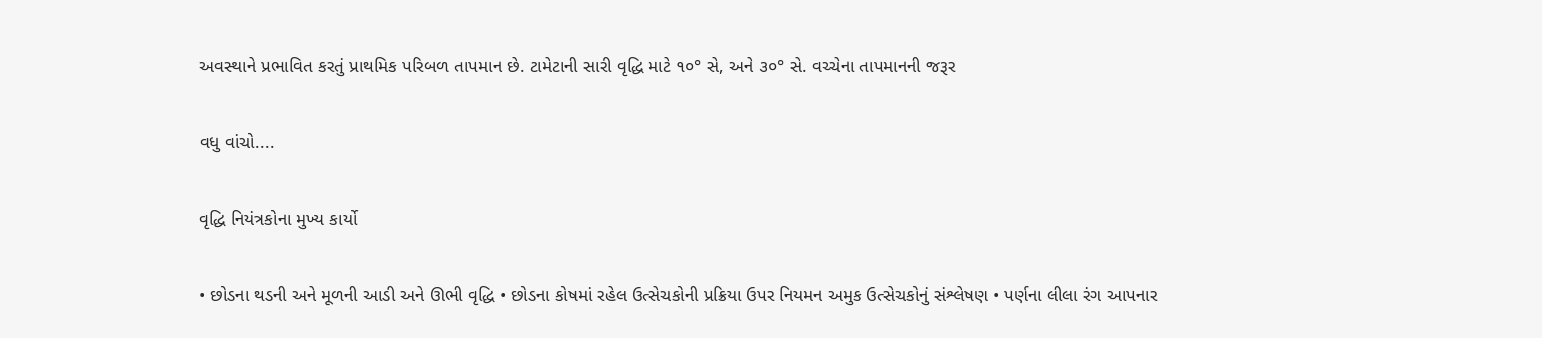અવસ્થાને પ્રભાવિત કરતું પ્રાથમિક પરિબળ તાપમાન છે. ટામેટાની સારી વૃદ્ધિ માટે ૧૦° સે, અને ૩૦° સે. વચ્ચેના તાપમાનની જરૂર

વધુ વાંચો....

વૃદ્ધિ નિયંત્રકોના મુખ્ય કાર્યો

• છોડના થડની અને મૂળની આડી અને ઊભી વૃદ્ધિ • છોડના કોષમાં રહેલ ઉત્સેચકોની પ્રક્રિયા ઉપર નિયમન અમુક ઉત્સેચકોનું સંશ્લેષણ • પર્ણના લીલા રંગ આપનાર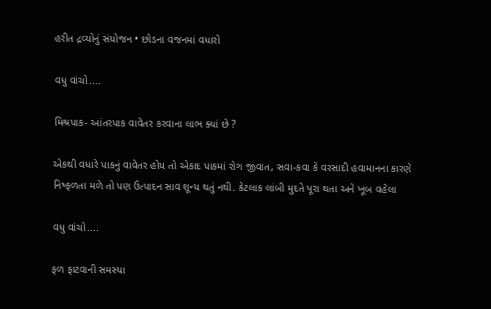હરીત દ્રવ્યોનું સંયોજન • છોડના વજનમાં વધારો

વધુ વાંચો....

મિશ્રપાક- આંતરપાક વાવેતર કરવાના લાભ ક્યાં છે ?

એકથી વધારે પાકનું વાવેતર હોય તો એકાદ પાકમાં રોગ જીવાત, સવા-કવા કે વરસાદી હવામાનના કારણે નિષ્ફળતા મળે તો પણ ઉત્પાદન સાવ શૂન્ય થતું નથી. કેટલાક લાંબી મુદતે પૂરા થતા અને ખૂબ વહેલા

વધુ વાંચો....

ફળ ફાટવાની સમસ્યા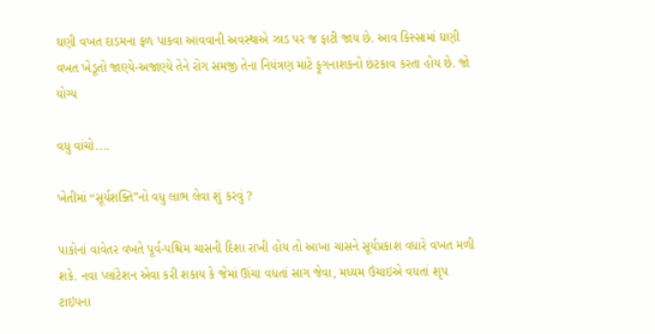ઘણી વખત દાડમના ફળ પાકવા આવવાની અવસ્થાએ ઝાડ પર જ ફાટી જાય છે. આવ કિસ્સામાં ઘણી વખત ખેડૂતો જાણ્યે-અજાણ્યે તેને રોગ સમજી તેના નિયંત્રણ માટે ફૂગનાશકનો છંટકાવ કરતા હોય છે. જો યોગ્ય

વધુ વાંચો....

ખેતીમાં “સૂર્યશક્તિ”નો વધુ લાભ લેવા શું કરવું ?

પાકોનાં વાવેતર વખતે પૂર્વ-પશ્ચિમ ચાસની દિશા રાખી હોય તો આખા ચાસને સૂર્યપ્રકાશ વધારે વખત મળી શકે. નવા પ્લાંટેશન એવા કરી શકાય કે જેમાં ઊંચા વધતાં સાગ જેવા, મધ્યમ ઉંચાઇએ વધતાં શૃપ ટાઇપના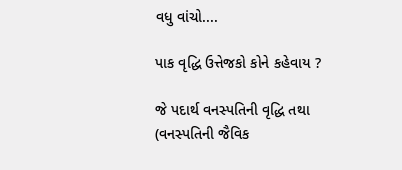વધુ વાંચો....

પાક વૃદ્ધિ ઉત્તેજકો કોને કહેવાય ?

જે પદાર્થ વનસ્પતિની વૃદ્ધિ તથા (વનસ્પતિની જૈવિક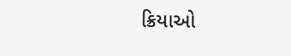ક્રિયાઓ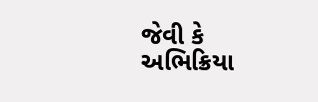જેવી કે અભિક્રિયા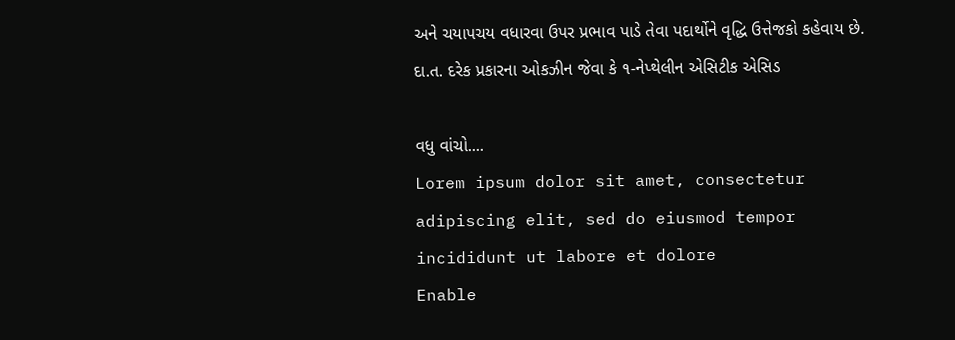અને ચયાપચય વધારવા ઉપર પ્રભાવ પાડે તેવા પદાર્થોને વૃદ્ધિ ઉત્તેજકો કહેવાય છે. દા.ત. દરેક પ્રકારના ઓકઝીન જેવા કે ૧-નેપ્થેલીન એસિટીક એસિડ

વધુ વાંચો....
Lorem ipsum dolor sit amet, consectetur adipiscing elit, sed do eiusmod tempor incididunt ut labore et dolore
Enable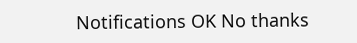Notifications OK No thanks